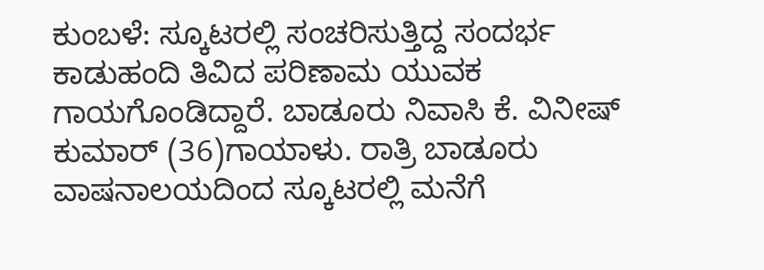ಕುಂಬಳೆ: ಸ್ಕೂಟರಲ್ಲಿ ಸಂಚರಿಸುತ್ತಿದ್ದ ಸಂದರ್ಭ ಕಾಡುಹಂದಿ ತಿವಿದ ಪರಿಣಾಮ ಯುವಕ ಗಾಯಗೊಂಡಿದ್ದಾರೆ. ಬಾಡೂರು ನಿವಾಸಿ ಕೆ. ವಿನೀಷ್ ಕುಮಾರ್ (36)ಗಾಯಾಳು. ರಾತ್ರಿ ಬಾಡೂರು ವಾಷನಾಲಯದಿಂದ ಸ್ಕೂಟರಲ್ಲಿ ಮನೆಗೆ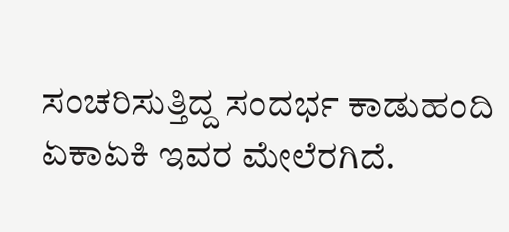ಸಂಚರಿಸುತ್ತಿದ್ದ ಸಂದರ್ಭ ಕಾಡುಹಂದಿ ಏಕಾಏಕಿ ಇವರ ಮೇಲೆರಗಿದೆ.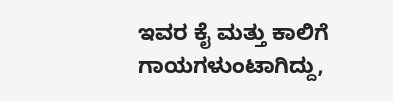ಇವರ ಕೈ ಮತ್ತು ಕಾಲಿಗೆ ಗಾಯಗಳುಂಟಾಗಿದ್ದು,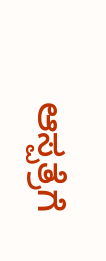ಆಸ್ಪತ್ರೆಗೆ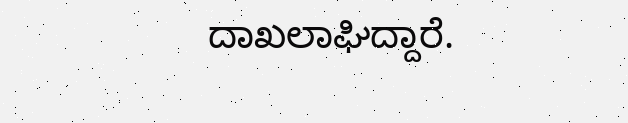ದಾಖಲಾಘಿದ್ದಾರೆ.